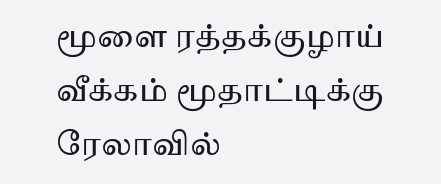மூளை ரத்தக்குழாய் வீக்கம் மூதாட்டிக்கு ரேலாவில்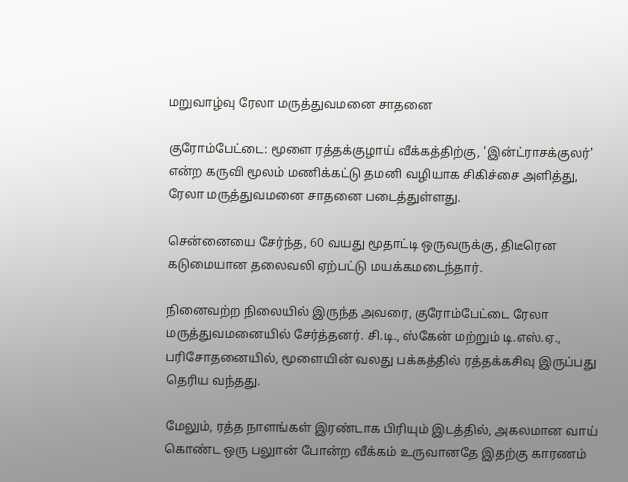மறுவாழ்வு ரேலா மருத்துவமனை சாதனை

குரோம்பேட்டை: மூளை ரத்தக்குழாய் வீக்கத்திற்கு, 'இன்ட்ராசக்குலர்' என்ற கருவி மூலம் மணிக்கட்டு தமனி வழியாக சிகிச்சை அளித்து, ரேலா மருத்துவமனை சாதனை படைத்துள்ளது.

சென்னையை சேர்ந்த, 60 வயது மூதாட்டி ஒருவருக்கு, திடீரென கடுமையான தலைவலி ஏற்பட்டு மயக்கமடைந்தார்.

நினைவற்ற நிலையில் இருந்த அவரை, குரோம்பேட்டை ரேலா மருத்துவமனையில் சேர்த்தனர். சி.டி., ஸ்கேன் மற்றும் டி.எஸ்.ஏ., பரிசோதனையில், மூளையின் வலது பக்கத்தில் ரத்தக்கசிவு இருப்பது தெரிய வந்தது.

மேலும், ரத்த நாளங்கள் இரண்டாக பிரியும் இடத்தில், அகலமான வாய் கொண்ட ஒரு பலுான் போன்ற வீக்கம் உருவானதே இதற்கு காரணம்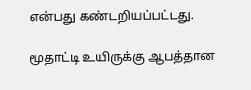என்பது கண்டறியப்பட்டது.

மூதாட்டி உயிருக்கு ஆபத்தான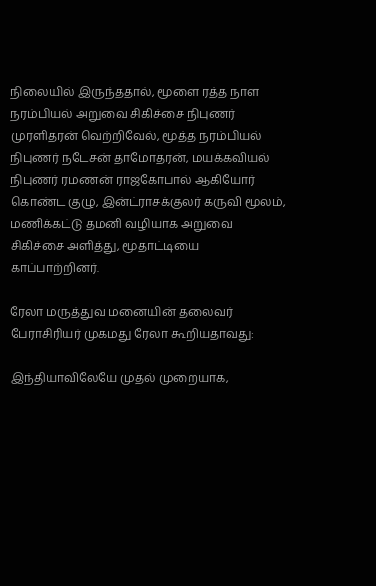நிலையில் இருந்ததால், மூளை ரத்த நாள நரம்பியல் அறுவை சிகிச்சை நிபுணர் முரளிதரன் வெற்றிவேல், மூத்த நரம்பியல் நிபுணர் நடேசன் தாமோதரன், மயக்கவியல் நிபுணர் ரமணன் ராஜகோபால் ஆகியோர் கொண்ட குழு, இன்ட்ராசக்குலர் கருவி மூலம், மணிக்கட்டு தமனி வழியாக அறுவை சிகிச்சை அளித்து, மூதாட்டியை காப்பாற்றினர்.

ரேலா மருத்துவ மனையின் தலைவர் பேராசிரியர் முகமது ரேலா கூறியதாவது:

இந்தியாவிலேயே முதல் முறையாக,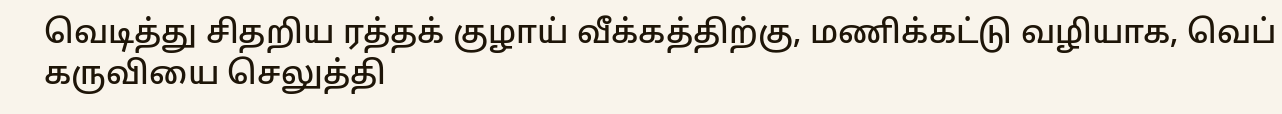வெடித்து சிதறிய ரத்தக் குழாய் வீக்கத்திற்கு, மணிக்கட்டு வழியாக, வெப் கருவியை செலுத்தி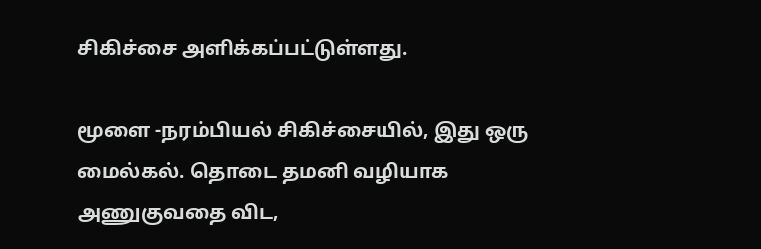சிகிச்சை அளிக்கப்பட்டுள்ளது.

மூளை -நரம்பியல் சிகிச்சையில், இது ஒரு மைல்கல். தொடை தமனி வழியாக அணுகுவதை விட,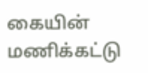கையின் மணிக்கட்டு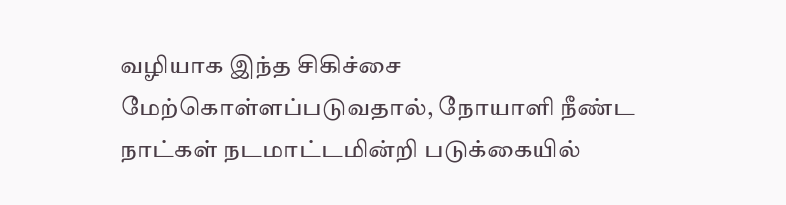வழியாக இந்த சிகிச்சை மேற்கொள்ளப்படுவதால், நோயாளி நீண்ட நாட்கள் நடமாட்டமின்றி படுக்கையில்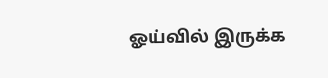ஓய்வில் இருக்க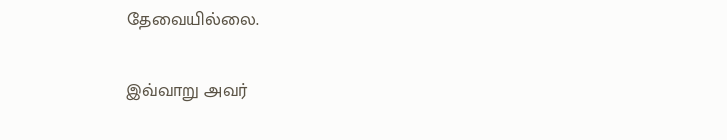தேவையில்லை.

இவ்வாறு அவர்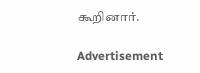கூறினார்.

Advertisement